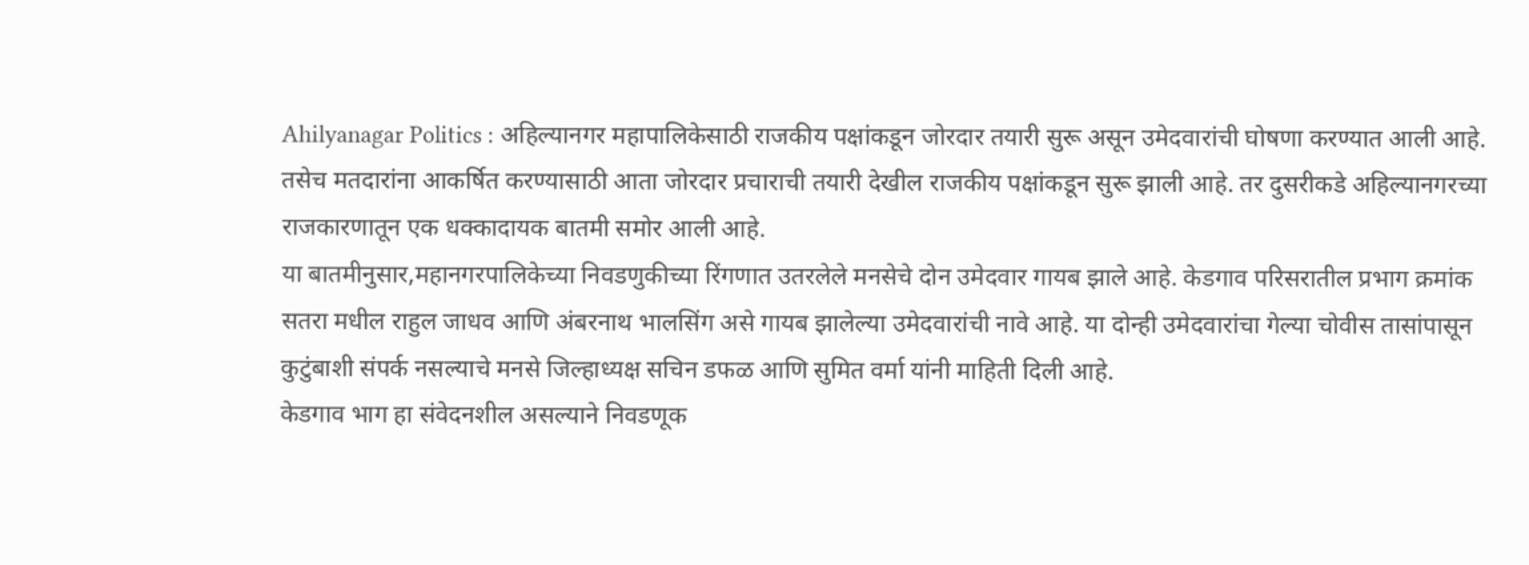Ahilyanagar Politics : अहिल्यानगर महापालिकेसाठी राजकीय पक्षांकडून जोरदार तयारी सुरू असून उमेदवारांची घोषणा करण्यात आली आहे. तसेच मतदारांना आकर्षित करण्यासाठी आता जोरदार प्रचाराची तयारी देखील राजकीय पक्षांकडून सुरू झाली आहे. तर दुसरीकडे अहिल्यानगरच्या राजकारणातून एक धक्कादायक बातमी समोर आली आहे.
या बातमीनुसार,महानगरपालिकेच्या निवडणुकीच्या रिंगणात उतरलेले मनसेचे दोन उमेदवार गायब झाले आहे. केडगाव परिसरातील प्रभाग क्रमांक सतरा मधील राहुल जाधव आणि अंबरनाथ भालसिंग असे गायब झालेल्या उमेदवारांची नावे आहे. या दोन्ही उमेदवारांचा गेल्या चोवीस तासांपासून कुटुंबाशी संपर्क नसल्याचे मनसे जिल्हाध्यक्ष सचिन डफळ आणि सुमित वर्मा यांनी माहिती दिली आहे.
केडगाव भाग हा संवेदनशील असल्याने निवडणूक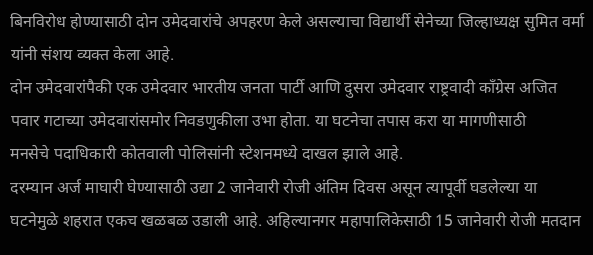बिनविरोध होण्यासाठी दोन उमेदवारांचे अपहरण केले असल्याचा विद्यार्थी सेनेच्या जिल्हाध्यक्ष सुमित वर्मा यांनी संशय व्यक्त केला आहे.
दोन उमेदवारांपैकी एक उमेदवार भारतीय जनता पार्टी आणि दुसरा उमेदवार राष्ट्रवादी काँग्रेस अजित पवार गटाच्या उमेदवारांसमोर निवडणुकीला उभा होता. या घटनेचा तपास करा या मागणीसाठी
मनसेचे पदाधिकारी कोतवाली पोलिसांनी स्टेशनमध्ये दाखल झाले आहे.
दरम्यान अर्ज माघारी घेण्यासाठी उद्या 2 जानेवारी रोजी अंतिम दिवस असून त्यापूर्वी घडलेल्या या घटनेमुळे शहरात एकच खळबळ उडाली आहे. अहिल्यानगर महापालिकेसाठी 15 जानेवारी रोजी मतदान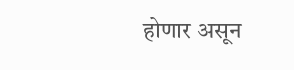होणार असून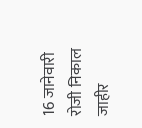16 जानेवारी रोजी निकाल जाहीर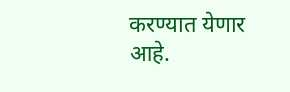करण्यात येणार आहे.